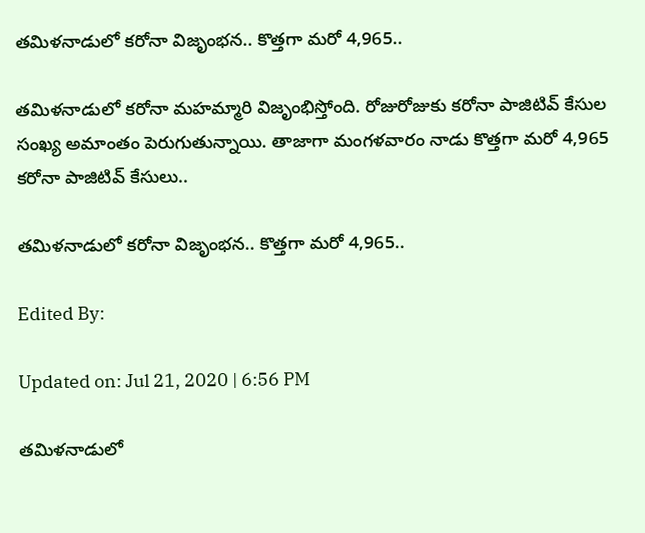తమిళనాడులో కరోనా విజృంభన.. కొత్తగా మరో 4,965..

తమిళనాడులో కరోనా మహమ్మారి విజృంభిస్తోంది. రోజురోజుకు కరోనా పాజిటివ్ కేసుల సంఖ్య అమాంతం పెరుగుతున్నాయి. తాజాగా మంగళవారం నాడు కొత్తగా మరో 4,965 కరోనా పాజిటివ్ కేసులు..

తమిళనాడులో కరోనా విజృంభన.. కొత్తగా మరో 4,965..

Edited By:

Updated on: Jul 21, 2020 | 6:56 PM

తమిళనాడులో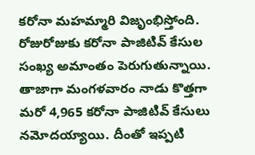కరోనా మహమ్మారి విజృంభిస్తోంది. రోజురోజుకు కరోనా పాజిటివ్ కేసుల సంఖ్య అమాంతం పెరుగుతున్నాయి. తాజాగా మంగళవారం నాడు కొత్తగా మరో 4,965 కరోనా పాజిటివ్ కేసులు నమోదయ్యాయి. దీంతో ఇప్పటి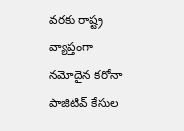వరకు రాష్ట్ర వ్యాప్తంగా నమోదైన కరోనా పాజిటివ్ కేసుల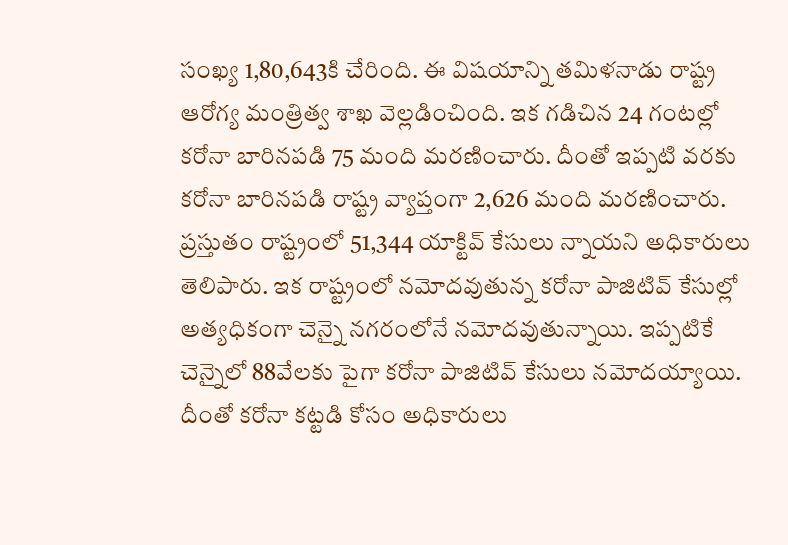సంఖ్య 1,80,643కి చేరింది. ఈ విషయాన్ని తమిళనాడు రాష్ట్ర ఆరోగ్య మంత్రిత్వ శాఖ వెల్లడించింది. ఇక గడిచిన 24 గంటల్లో కరోనా బారినపడి 75 మంది మరణించారు. దీంతో ఇప్పటి వరకు కరోనా బారినపడి రాష్ట్ర వ్యాప్తంగా 2,626 మంది మరణించారు. ప్రస్తుతం రాష్ట్రంలో 51,344 యాక్టివ్ కేసులు న్నాయని అధికారులు తెలిపారు. ఇక రాష్ట్రంలో నమోదవుతున్న కరోనా పాజిటివ్ కేసుల్లో అత్యధికంగా చెన్నై నగరంలోనే నమోదవుతున్నాయి. ఇప్పటికే చెన్నైలో 88వేలకు పైగా కరోనా పాజిటివ్ కేసులు నమోదయ్యాయి. దీంతో కరోనా కట్టడి కోసం అధికారులు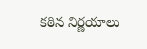కఠిన నిర్ణయాలు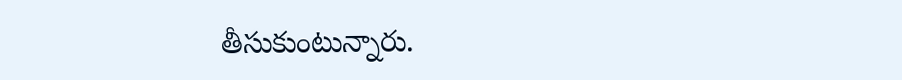తీసుకుంటున్నారు.